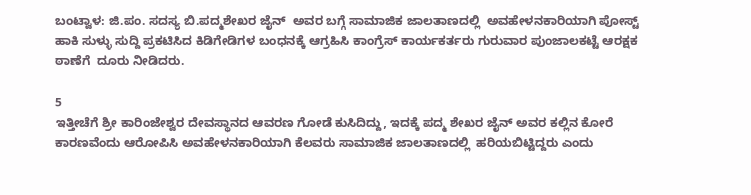ಬಂಟ್ವಾಳ: ಜಿ.ಪಂ. ಸದಸ್ಯ ಬಿ.ಪದ್ಮಶೇಖರ ಜೈನ್  ಅವರ ಬಗ್ಗೆ ಸಾಮಾಜಿಕ ಜಾಲತಾಣದಲ್ಲಿ  ಅವಹೇಳನಕಾರಿಯಾಗಿ ಪೋಸ್ಟ್ ಹಾಕಿ ಸುಳ್ಳು ಸುದ್ದಿ ಪ್ರಕಟಿಸಿದ ಕಿಡಿಗೇಡಿಗಳ ಬಂಧನಕ್ಕೆ ಆಗ್ರಹಿಸಿ ಕಾಂಗ್ರೆಸ್ ಕಾರ್ಯಕರ್ತರು ಗುರುವಾರ ಪುಂಜಾಲಕಟ್ಟೆ ಆರಕ್ಷಕ ಠಾಣೆಗೆ  ದೂರು ನೀಡಿದರು.

5
ಇತ್ತೀಚೆಗೆ ಶ್ರೀ ಕಾರಿಂಜೇಶ್ವರ ದೇವಸ್ಥಾನದ ಆವರಣ ಗೋಡೆ ಕುಸಿದಿದ್ದು, ಇದಕ್ಕೆ ಪದ್ಮ ಶೇಖರ ಜೈನ್ ಅವರ ಕಲ್ಲಿನ ಕೋರೆ ಕಾರಣವೆಂದು ಆರೋಪಿಸಿ ಅವಹೇಳನಕಾರಿಯಾಗಿ ಕೆಲವರು ಸಾಮಾಜಿಕ ಜಾಲತಾಣದಲ್ಲಿ  ಹರಿಯಬಿಟ್ಟಿದ್ದರು ಎಂದು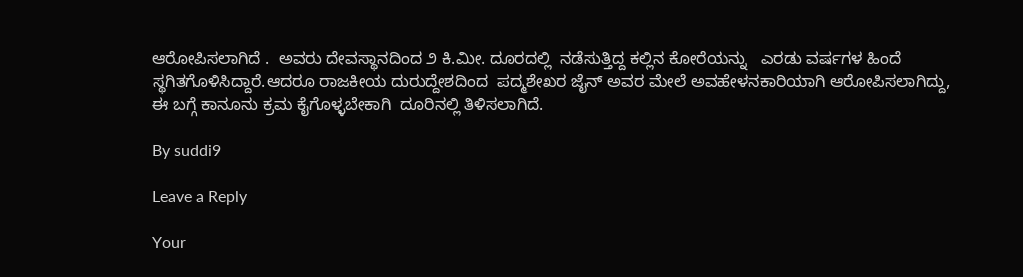ಆರೋಪಿಸಲಾಗಿದೆ .  ಅವರು ದೇವಸ್ಥಾನದಿಂದ ೨ ಕಿ.ಮೀ. ದೂರದಲ್ಲಿ  ನಡೆಸುತ್ತಿದ್ದ ಕಲ್ಲಿನ ಕೋರೆಯನ್ನು   ಎರಡು ವರ್ಷಗಳ ಹಿಂದೆ ಸ್ಥಗಿತಗೊಳಿಸಿದ್ದಾರೆ.ಆದರೂ ರಾಜಕೀಯ ದುರುದ್ದೇಶದಿಂದ  ಪದ್ಮಶೇಖರ ಜೈನ್ ಅವರ ಮೇಲೆ ಅವಹೇಳನಕಾರಿಯಾಗಿ ಆರೋಪಿಸಲಾಗಿದ್ದು, ಈ ಬಗ್ಗೆ ಕಾನೂನು ಕ್ರಮ ಕೈಗೊಳ್ಳಬೇಕಾಗಿ  ದೂರಿನಲ್ಲಿ ತಿಳಿಸಲಾಗಿದೆ.

By suddi9

Leave a Reply

Your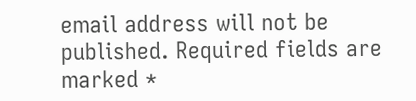email address will not be published. Required fields are marked *